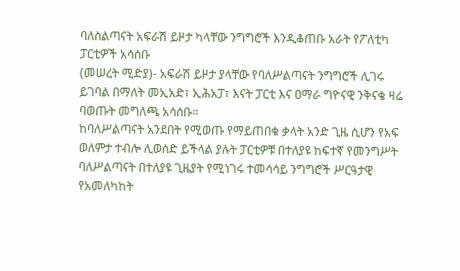ባለስልጣናት አፍራሽ ይዞታ ካላቸው ንግግሮች እንዲቆጠቡ አራት የፖለቲካ ፓርቲዎች አሳሰቡ
(መሠረት ሚድያ)- አፍራሽ ይዞታ ያላቸው የባለሥልጣናት ንግግሮች ሊገሩ ይገባል በማለት መኢአድ፣ ኢሕአፓ፣ እናት ፓርቲ እና ዐማራ ግዮናዊ ንቅናቄ ዛሬ ባወጡት መግለጫ አሳሰቡ።
ከባለሥልጣናት አንደበት የሚወጡ የማይጠበቁ ቃላት አንድ ጊዜ ሲሆን የአፍ ወለምታ ተብሎ ሊወሰድ ይችላል ያሉት ፓርቲዎቹ በተለያዩ ከፍተኛ የመንግሥት ባለሥልጣናት በተለያዩ ጊዜያት የሚነገሩ ተመሳሳይ ንግግሮች ሥርዓታዊ የአመለካከት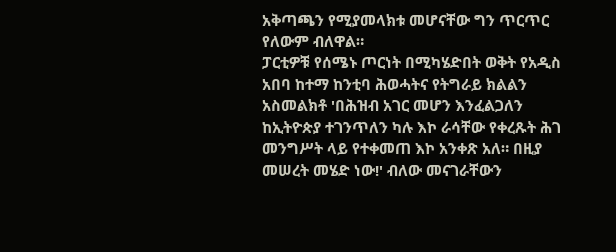አቅጣጫን የሚያመላክቱ መሆናቸው ግን ጥርጥር የለውም ብለዋል።
ፓርቲዎቹ የሰሜኑ ጦርነት በሚካሄድበት ወቅት የአዲስ አበባ ከተማ ከንቲባ ሕወሓትና የትግራይ ክልልን አስመልክቶ 'በሕዝብ አገር መሆን እንፈልጋለን ከኢትዮጵያ ተገንጥለን ካሉ እኮ ራሳቸው የቀረጹት ሕገ መንግሥት ላይ የተቀመጠ እኮ አንቀጽ አለ። በዚያ መሠረት መሄድ ነው!' ብለው መናገራቸውን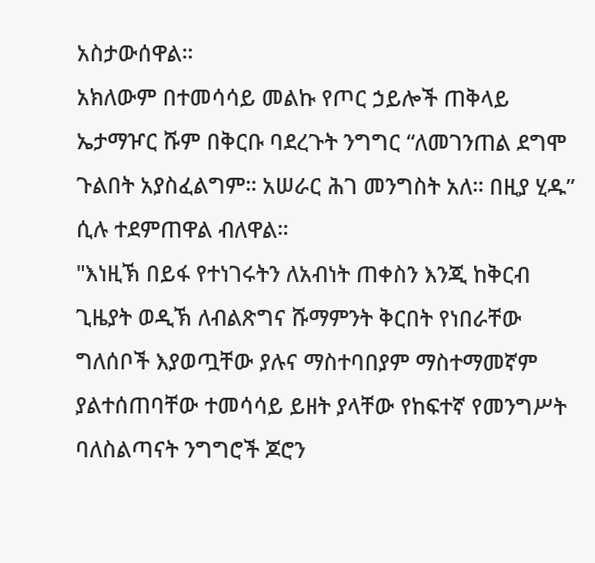አስታውሰዋል።
አክለውም በተመሳሳይ መልኩ የጦር ኃይሎች ጠቅላይ ኤታማዦር ሹም በቅርቡ ባደረጉት ንግግር “ለመገንጠል ደግሞ ጉልበት አያስፈልግም። አሠራር ሕገ መንግስት አለ። በዚያ ሂዱ” ሲሉ ተደምጠዋል ብለዋል።
"እነዚኽ በይፋ የተነገሩትን ለአብነት ጠቀስን እንጂ ከቅርብ ጊዜያት ወዲኽ ለብልጽግና ሹማምንት ቅርበት የነበራቸው ግለሰቦች እያወጧቸው ያሉና ማስተባበያም ማስተማመኛም ያልተሰጠባቸው ተመሳሳይ ይዘት ያላቸው የከፍተኛ የመንግሥት ባለስልጣናት ንግግሮች ጆሮን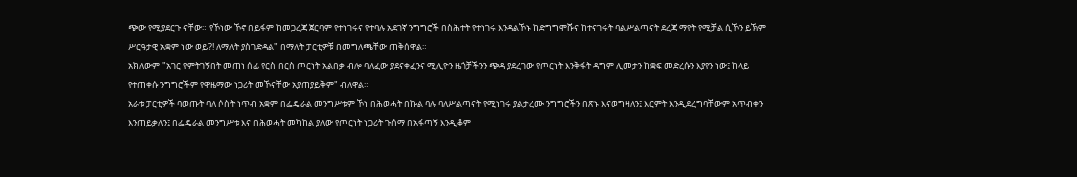ጭው የሚያደርጉ ናቸው። የኾነው ኾኖ በይፋም ከመጋረጃ ጀርባም የተነገሩና የተባሉ አደገኛ ንግግሮች በስሕተት የተነገሩ እንዳልኾኑ ከድግግሞሹና ከተናገሩት ባልሥልጣናት ደረጃ ማየት የሚቻል ሲኾን ይኽም ሥርዓታዊ አቋም ነው ወይ?! ለማለት ያስገድዳል" በማለት ፓርቲዎቹ በመግለጫቸው ጠቅሰዋል።
አክለውም "አገር የምትገኝበት መጠነ ሰፊ የርስ በርስ ጦርነት አልበቃ ብሎ ባለፈው ያደናቀፈንና ሚሊዮን ዜጎቻችንን ጭዳ ያደረገው የጦርነት እንቅፋት ዳግም ሊመታን ከቋፍ መድረሱን እያየን ነው፤ ከላይ የተጠቀሱ ንግግሮችም የዋዜማው ነጋሪት መኾናቸው አያጠያይቅም" ብለዋል።
አራቱ ፓርቲዎች ባወጡት ባለ ሶስት ነጥብ አቋም በፌዴራል መንግሥቱም ኾነ በሕወሓት በኩል ባሉ ባለሥልጣናት የሚነገሩ ያልታረሙ ንግግሮችን በጽኑ እናወግዛለን፤ እርምት እንዲደረግባቸውም አጥብቀን እንጠይቃለን፤ በፌዴራል መንግሥቱ እና በሕወሓት መካከል ያለው የጦርነት ነጋሪት ጉሰማ በአፋጣኝ እንዲቆም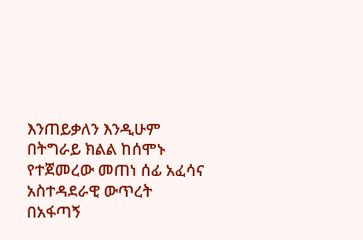እንጠይቃለን እንዲሁም በትግራይ ክልል ከሰሞኑ የተጀመረው መጠነ ሰፊ አፈሳና አስተዳደራዊ ውጥረት በአፋጣኝ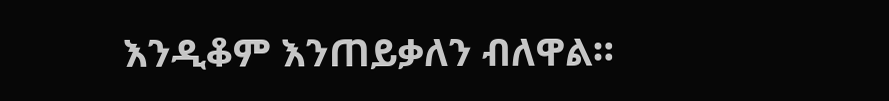እንዲቆም እንጠይቃለን ብለዋል።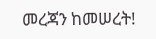መረጃን ከመሠረት!